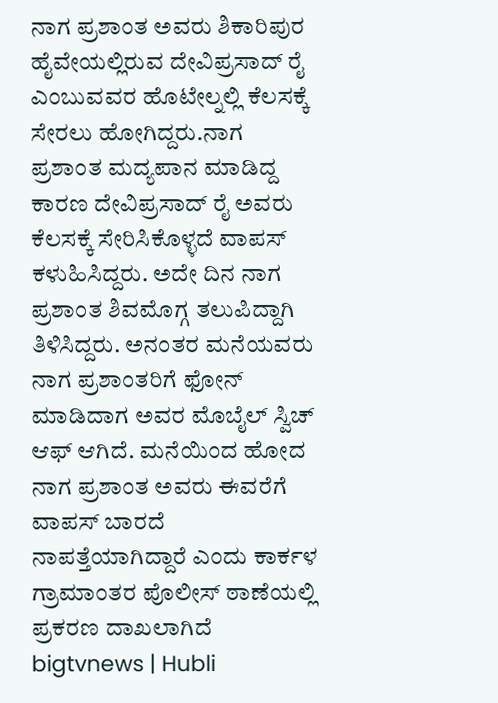ನಾಗ ಪ್ರಶಾಂತ ಅವರು ಶಿಕಾರಿಪುರ ಹೈವೇಯಲ್ಲಿರುವ ದೇವಿಪ್ರಸಾದ್ ರೈ ಎಂಬುವವರ ಹೊಟೇಲ್ನಲ್ಲಿ ಕೆಲಸಕ್ಕೆ ಸೇರಲು ಹೋಗಿದ್ದರು.ನಾಗ ಪ್ರಶಾಂತ ಮದ್ಯಪಾನ ಮಾಡಿದ್ದ ಕಾರಣ ದೇವಿಪ್ರಸಾದ್ ರೈ ಅವರು ಕೆಲಸಕ್ಕೆ ಸೇರಿಸಿಕೊಳ್ಳದೆ ವಾಪಸ್ ಕಳುಹಿಸಿದ್ದರು. ಅದೇ ದಿನ ನಾಗ ಪ್ರಶಾಂತ ಶಿವಮೊಗ್ಗ ತಲುಪಿದ್ದಾಗಿ ತಿಳಿಸಿದ್ದರು. ಅನಂತರ ಮನೆಯವರು ನಾಗ ಪ್ರಶಾಂತರಿಗೆ ಫೋನ್ ಮಾಡಿದಾಗ ಅವರ ಮೊಬೈಲ್ ಸ್ವಿಚ್ ಆಫ್ ಆಗಿದೆ. ಮನೆಯಿಂದ ಹೋದ ನಾಗ ಪ್ರಶಾಂತ ಅವರು ಈವರೆಗೆ ವಾಪಸ್ ಬಾರದೆ ನಾಪತ್ತೆಯಾಗಿದ್ದಾರೆ ಎಂದು ಕಾರ್ಕಳ ಗ್ರಾಮಾಂತರ ಪೊಲೀಸ್ ಠಾಣೆಯಲ್ಲಿ ಪ್ರಕರಣ ದಾಖಲಾಗಿದೆ
bigtvnews | Hubli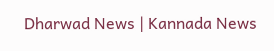Dharwad News | Kannada News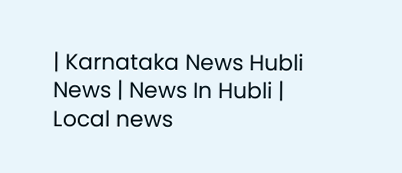| Karnataka News Hubli News | News In Hubli | Local news